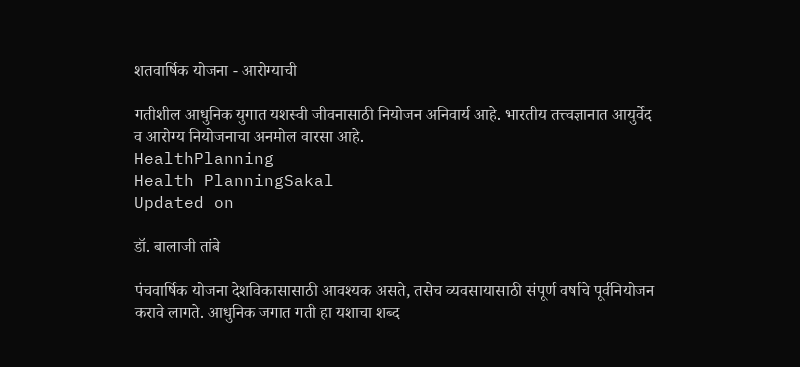शतवार्षिक योजना - आरोग्याची

गतीशील आधुनिक युगात यशस्वी जीवनासाठी नियोजन अनिवार्य आहे. भारतीय तत्त्वज्ञानात आयुर्वेद व आरोग्य नियोजनाचा अनमोल वारसा आहे.
HealthPlanning
Health PlanningSakal
Updated on

डॉ. बालाजी तांबे

पंचवार्षिक योजना देशविकासासाठी आवश्‍यक असते, तसेच व्यवसायासाठी संपूर्ण वर्षाचे पूर्वनियोजन करावे लागते. आधुनिक जगात गती हा यशाचा शब्द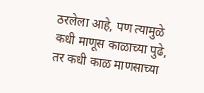ठरलेला आहे, पण त्यामुळे कधी माणूस काळाच्या पुढे, तर कधी काळ माणसाच्या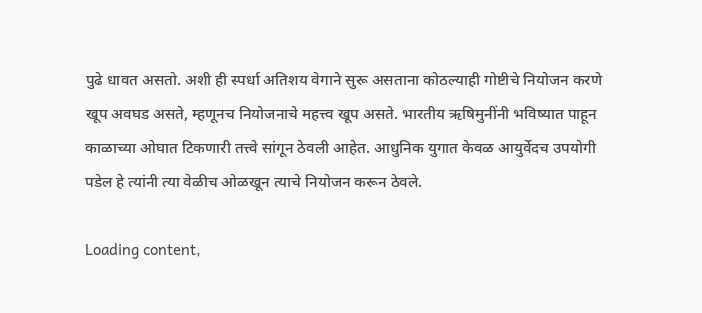पुढे धावत असतो. अशी ही स्पर्धा अतिशय वेगाने सुरू असताना कोठल्याही गोष्टीचे नियोजन करणे खूप अवघड असते, म्हणूनच नियोजनाचे महत्त्व खूप असते. भारतीय ऋषिमुनींनी भविष्यात पाहून काळाच्या ओघात टिकणारी तत्त्वे सांगून ठेवली आहेत. आधुनिक युगात केवळ आयुर्वेदच उपयोगी पडेल हे त्यांनी त्या वेळीच ओळखून त्याचे नियोजन करून ठेवले.

Loading content,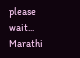please wait...
Marathi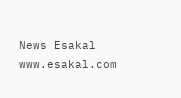News Esakal
www.esakal.com